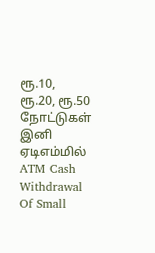ரூ.10, ரூ.20, ரூ.50 நோட்டுகள் இனி ஏடிஎம்மில்
ATM Cash Withdrawal Of Small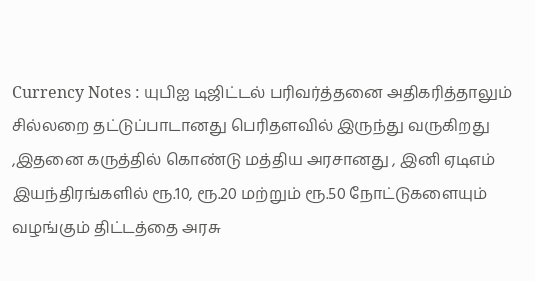Currency Notes : யுபிஐ டிஜிட்டல் பரிவர்த்தனை அதிகரித்தாலும் சில்லறை தட்டுப்பாடானது பெரிதளவில் இருந்து வருகிறது ,இதனை கருத்தில் கொண்டு மத்திய அரசானது , இனி ஏடிஎம் இயந்திரங்களில் ரூ.10, ரூ.20 மற்றும் ரூ.50 நோட்டுகளையும் வழங்கும் திட்டத்தை அரசு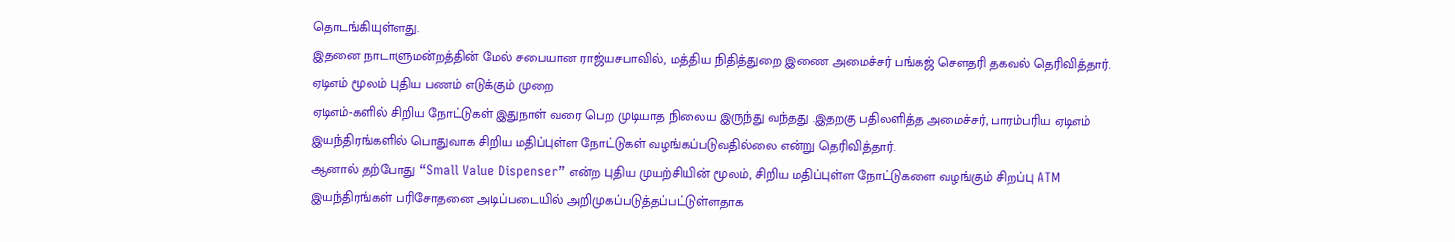தொடங்கியுள்ளது.
இதனை நாடாளுமன்றத்தின் மேல் சபையான ராஜ்யசபாவில், மத்திய நிதித்துறை இணை அமைச்சர் பங்கஜ் சௌதரி தகவல் தெரிவித்தார்.
ஏடிஎம் மூலம் புதிய பணம் எடுக்கும் முறை
ஏடிஎம்-களில் சிறிய நோட்டுகள் இதுநாள் வரை பெற முடியாத நிலைய இருந்து வந்தது .இதறகு பதிலளித்த அமைச்சர், பாரம்பரிய ஏடிஎம் இயந்திரங்களில் பொதுவாக சிறிய மதிப்புள்ள நோட்டுகள் வழங்கப்படுவதில்லை என்று தெரிவித்தார்.
ஆனால் தற்போது “Small Value Dispenser” என்ற புதிய முயற்சியின் மூலம், சிறிய மதிப்புள்ள நோட்டுகளை வழங்கும் சிறப்பு ATM இயந்திரங்கள் பரிசோதனை அடிப்படையில் அறிமுகப்படுத்தப்பட்டுள்ளதாக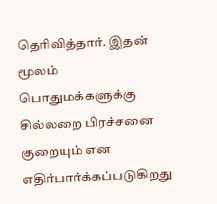தெரிவித்தார். இதன் மூலம் பொதுமக்களுக்கு சில்லறை பிரச்சனை குறையும் என எதிர்பார்க்கப்படுகிறது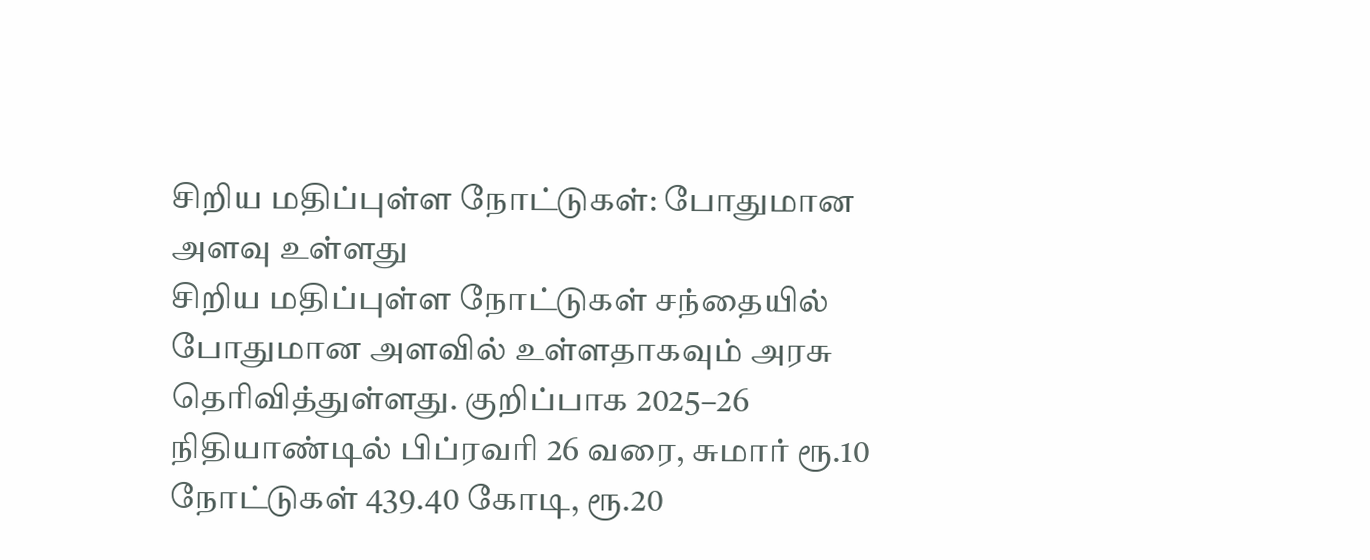சிறிய மதிப்புள்ள நோட்டுகள்: போதுமான அளவு உள்ளது
சிறிய மதிப்புள்ள நோட்டுகள் சந்தையில் போதுமான அளவில் உள்ளதாகவும் அரசு தெரிவித்துள்ளது. குறிப்பாக 2025–26 நிதியாண்டில் பிப்ரவரி 26 வரை, சுமார் ரூ.10 நோட்டுகள் 439.40 கோடி, ரூ.20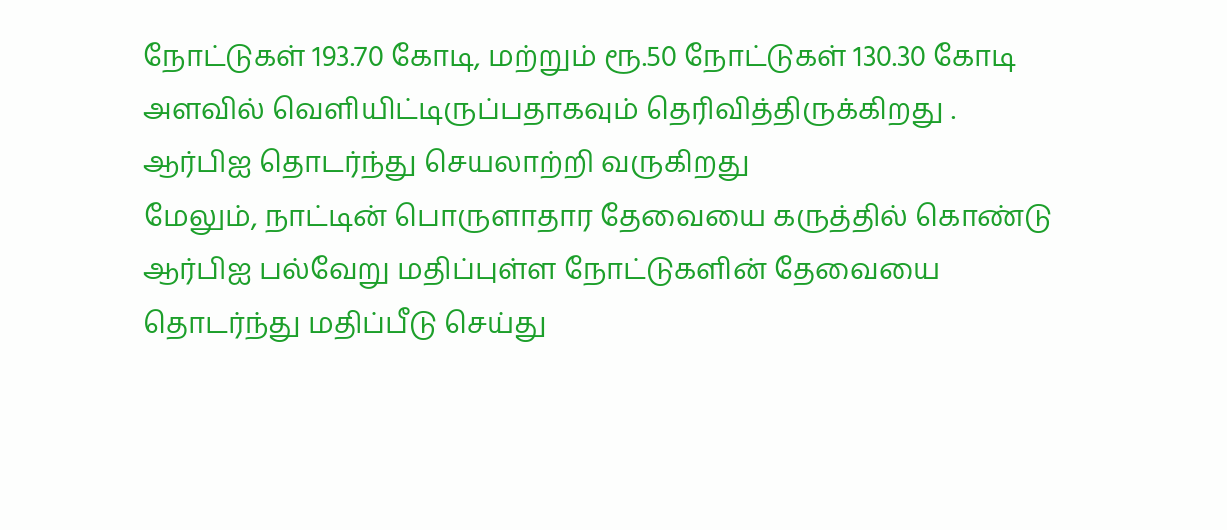நோட்டுகள் 193.70 கோடி, மற்றும் ரூ.50 நோட்டுகள் 130.30 கோடி அளவில் வெளியிட்டிருப்பதாகவும் தெரிவித்திருக்கிறது .
ஆர்பிஐ தொடர்ந்து செயலாற்றி வருகிறது
மேலும், நாட்டின் பொருளாதார தேவையை கருத்தில் கொண்டு ஆர்பிஐ பல்வேறு மதிப்புள்ள நோட்டுகளின் தேவையை தொடர்ந்து மதிப்பீடு செய்து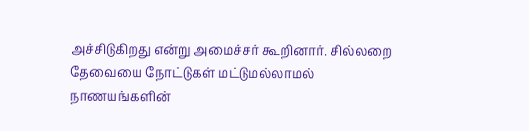அச்சிடுகிறது என்று அமைச்சர் கூறினார். சில்லறை தேவையை நோட்டுகள் மட்டுமல்லாமல் நாணயங்களின்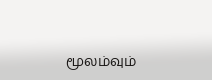மூலம்வும்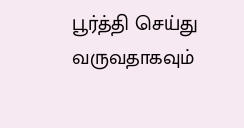பூர்த்தி செய்து வருவதாகவும்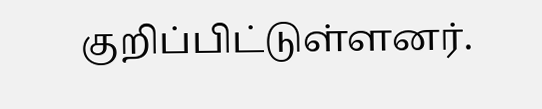குறிப்பிட்டுள்ளனர்.